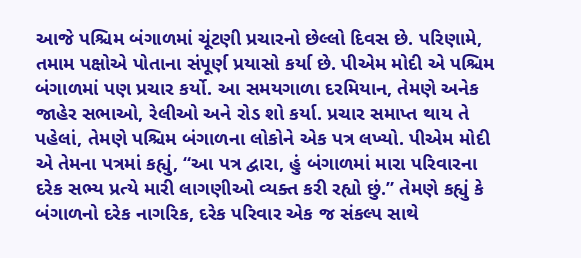આજે પશ્ચિમ બંગાળમાં ચૂંટણી પ્રચારનો છેલ્લો દિવસ છે. પરિણામે, તમામ પક્ષોએ પોતાના સંપૂર્ણ પ્રયાસો કર્યા છે. પીએમ મોદી એ પશ્ચિમ બંગાળમાં પણ પ્રચાર કર્યો. આ સમયગાળા દરમિયાન, તેમણે અનેક જાહેર સભાઓ, રેલીઓ અને રોડ શો કર્યા. પ્રચાર સમાપ્ત થાય તે પહેલાં, તેમણે પશ્ચિમ બંગાળના લોકોને એક પત્ર લખ્યો. પીએમ મોદી એ તેમના પત્રમાં કહ્યું, “આ પત્ર દ્વારા, હું બંગાળમાં મારા પરિવારના દરેક સભ્ય પ્રત્યે મારી લાગણીઓ વ્યક્ત કરી રહ્યો છું.” તેમણે કહ્યું કે બંગાળનો દરેક નાગરિક, દરેક પરિવાર એક જ સંકલ્પ સાથે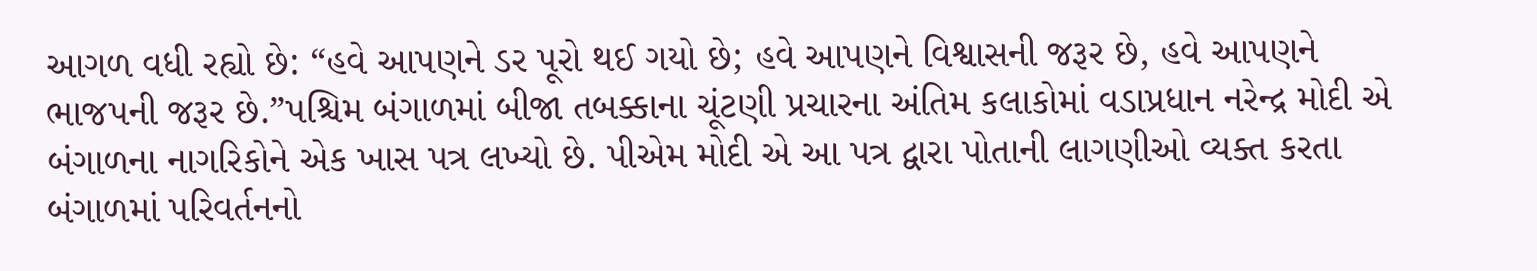આગળ વધી રહ્યો છે: “હવે આપણને ડર પૂરો થઈ ગયો છે; હવે આપણને વિશ્વાસની જરૂર છે, હવે આપણને ભાજપની જરૂર છે.”પશ્ચિમ બંગાળમાં બીજા તબક્કાના ચૂંટણી પ્રચારના અંતિમ કલાકોમાં વડાપ્રધાન નરેન્દ્ર મોદી એ બંગાળના નાગરિકોને એક ખાસ પત્ર લખ્યો છે. પીએમ મોદી એ આ પત્ર દ્વારા પોતાની લાગણીઓ વ્યક્ત કરતા બંગાળમાં પરિવર્તનનો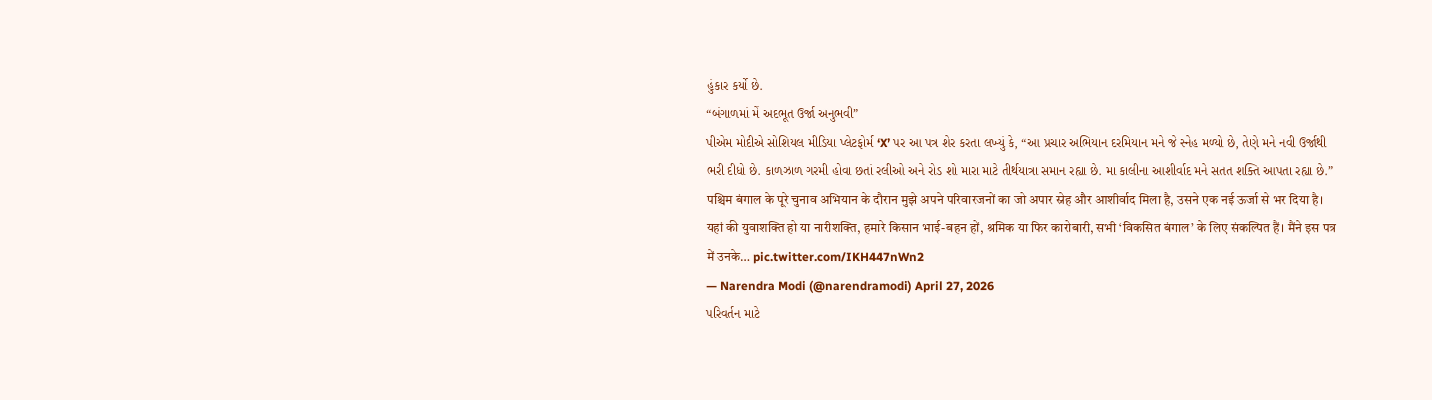હુંકાર કર્યો છે.
“બંગાળમાં મેં અદભૂત ઉર્જા અનુભવી”
પીએમ મોદીએ સોશિયલ મીડિયા પ્લેટફોર્મ ‘X’ પર આ પત્ર શેર કરતા લખ્યું કે, “આ પ્રચાર અભિયાન દરમિયાન મને જે સ્નેહ મળ્યો છે, તેણે મને નવી ઉર્જાથી ભરી દીધો છે. કાળઝાળ ગરમી હોવા છતાં રલીઓ અને રોડ શો મારા માટે તીર્થયાત્રા સમાન રહ્યા છે. મા કાલીના આશીર્વાદ મને સતત શક્તિ આપતા રહ્યા છે.”
पश्चिम बंगाल के पूरे चुनाव अभियान के दौरान मुझे अपने परिवारजनों का जो अपार स्नेह और आशीर्वाद मिला है, उसने एक नई ऊर्जा से भर दिया है। यहां की युवाशक्ति हो या नारीशक्ति, हमारे किसान भाई-बहन हों, श्रमिक या फिर कारोबारी, सभी ‘विकसित बंगाल’ के लिए संकल्पित हैं। मैंने इस पत्र में उनके… pic.twitter.com/IKH447nWn2
— Narendra Modi (@narendramodi) April 27, 2026
પરિવર્તન માટે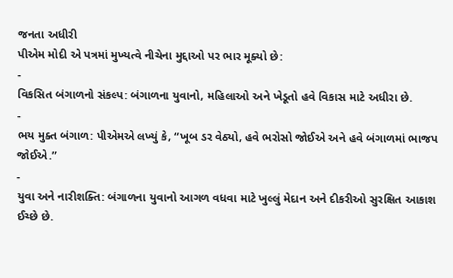જનતા અધીરી
પીએમ મોદી એ પત્રમાં મુખ્યત્વે નીચેના મુદ્દાઓ પર ભાર મૂક્યો છે:
-
વિકસિત બંગાળનો સંકલ્પ: બંગાળના યુવાનો, મહિલાઓ અને ખેડૂતો હવે વિકાસ માટે અધીરા છે.
-
ભય મુક્ત બંગાળ: પીએમએ લખ્યું કે, “ખૂબ ડર વેઠ્યો, હવે ભરોસો જોઈએ અને હવે બંગાળમાં ભાજપ જોઈએ.”
-
યુવા અને નારીશક્તિ: બંગાળના યુવાનો આગળ વધવા માટે ખુલ્લું મેદાન અને દીકરીઓ સુરક્ષિત આકાશ ઈચ્છે છે.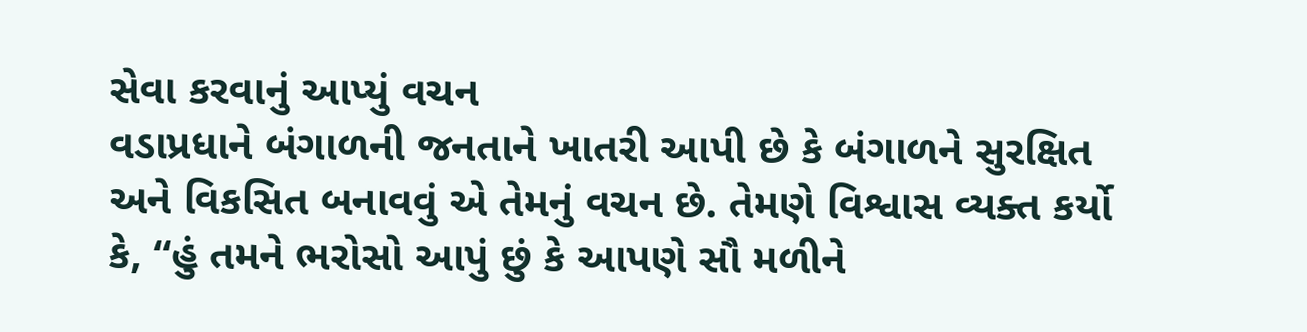સેવા કરવાનું આપ્યું વચન
વડાપ્રધાને બંગાળની જનતાને ખાતરી આપી છે કે બંગાળને સુરક્ષિત અને વિકસિત બનાવવું એ તેમનું વચન છે. તેમણે વિશ્વાસ વ્યક્ત કર્યો કે, “હું તમને ભરોસો આપું છું કે આપણે સૌ મળીને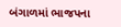બંગાળમાં ભાજપના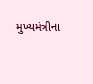મુખ્યમંત્રીના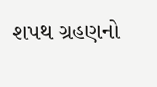શપથ ગ્રહણનો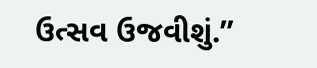ઉત્સવ ઉજવીશું.”